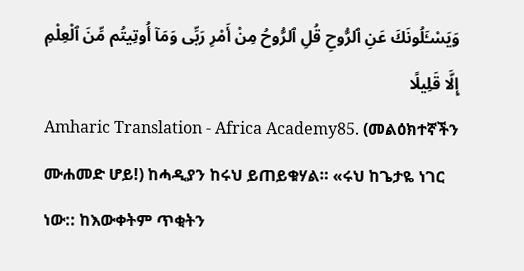وَيَسْـَٔلُونَكَ عَنِ ٱلرُّوحِ قُلِ ٱلرُّوحُ مِنْ أَمْرِ رَبِّى وَمَآ أُوتِيتُم مِّنَ ٱلْعِلْمِ إِلَّا قَلِيلًا
Amharic Translation - Africa Academy85. (መልዕክተኛችን ሙሐመድ ሆይ!) ከሓዲያን ከሩህ ይጠይቁሃል። «ሩህ ከጌታዬ ነገር ነው:: ከእውቀትም ጥቂትን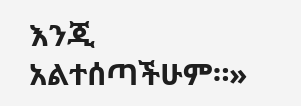እንጂ አልተሰጣችሁም።»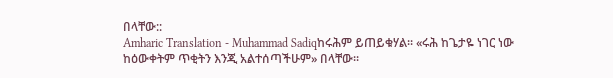በላቸው::
Amharic Translation - Muhammad Sadiqከሩሕም ይጠይቁሃል፡፡ «ሩሕ ከጌታዬ ነገር ነው ከዕውቀትም ጥቂትን እንጂ አልተሰጣችሁም» በላቸው፡፡